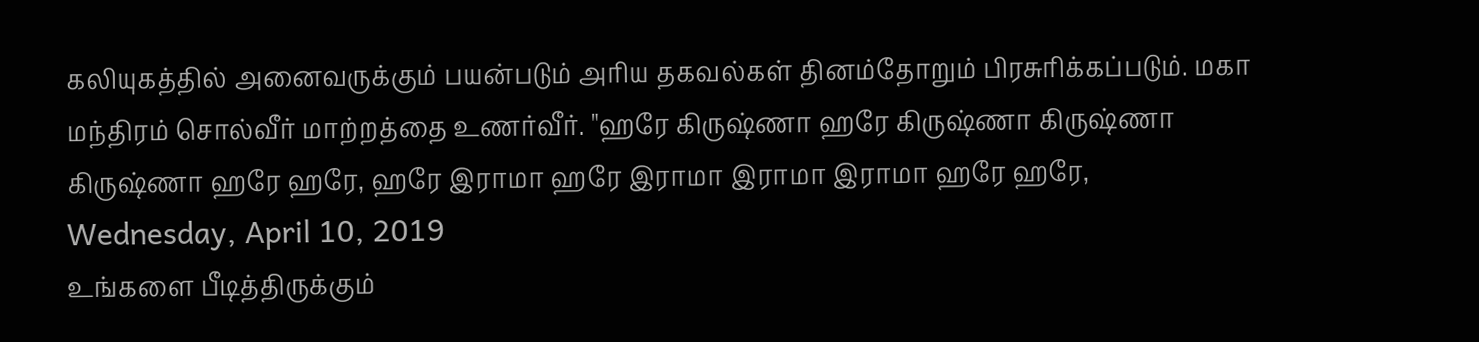கலியுகத்தில் அனைவருக்கும் பயன்படும் அரிய தகவல்கள் தினம்தோறும் பிரசுரிக்கப்படும். மகா மந்திரம் சொல்வீர் மாற்றத்தை உணர்வீர். "ஹரே கிருஷ்ணா ஹரே கிருஷ்ணா கிருஷ்ணா கிருஷ்ணா ஹரே ஹரே, ஹரே இராமா ஹரே இராமா இராமா இராமா ஹரே ஹரே,
Wednesday, April 10, 2019
உங்களை பீடித்திருக்கும்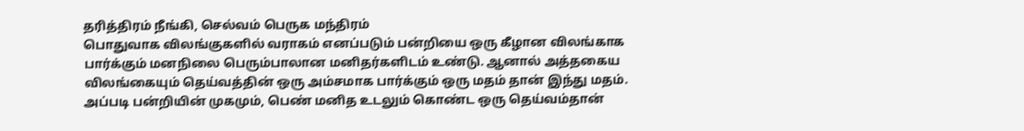தரித்திரம் நீங்கி, செல்வம் பெருக மந்திரம்
பொதுவாக விலங்குகளில் வராகம் எனப்படும் பன்றியை ஒரு கீழான விலங்காக பார்க்கும் மனநிலை பெரும்பாலான மனிதர்களிடம் உண்டு. ஆனால் அத்தகைய விலங்கையும் தெய்வத்தின் ஒரு அம்சமாக பார்க்கும் ஒரு மதம் தான் இந்து மதம். அப்படி பன்றியின் முகமும், பெண் மனித உடலும் கொண்ட ஒரு தெய்வம்தான்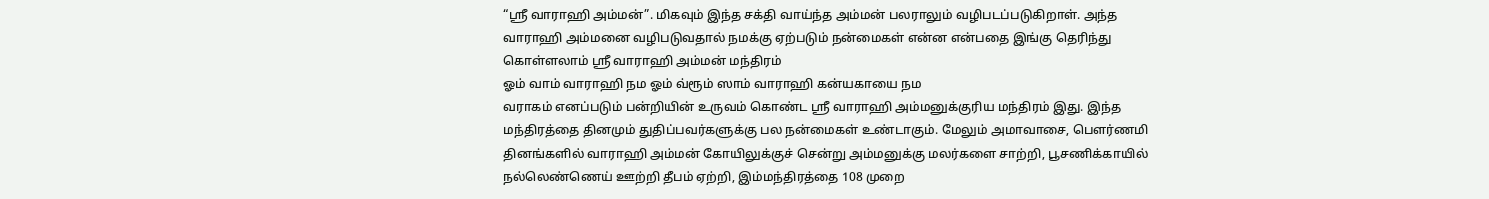“ஸ்ரீ வாராஹி அம்மன்”. மிகவும் இந்த சக்தி வாய்ந்த அம்மன் பலராலும் வழிபடப்படுகிறாள். அந்த வாராஹி அம்மனை வழிபடுவதால் நமக்கு ஏற்படும் நன்மைகள் என்ன என்பதை இங்கு தெரிந்து கொள்ளலாம் ஸ்ரீ வாராஹி அம்மன் மந்திரம்
ஓம் வாம் வாராஹி நம ஓம் வ்ரூம் ஸாம் வாராஹி கன்யகாயை நம
வராகம் எனப்படும் பன்றியின் உருவம் கொண்ட ஸ்ரீ வாராஹி அம்மனுக்குரிய மந்திரம் இது. இந்த மந்திரத்தை தினமும் துதிப்பவர்களுக்கு பல நன்மைகள் உண்டாகும். மேலும் அமாவாசை, பௌர்ணமி தினங்களில் வாராஹி அம்மன் கோயிலுக்குச் சென்று அம்மனுக்கு மலர்களை சாற்றி, பூசணிக்காயில் நல்லெண்ணெய் ஊற்றி தீபம் ஏற்றி, இம்மந்திரத்தை 108 முறை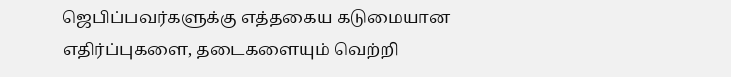ஜெபிப்பவர்களுக்கு எத்தகைய கடுமையான எதிர்ப்புகளை, தடைகளையும் வெற்றி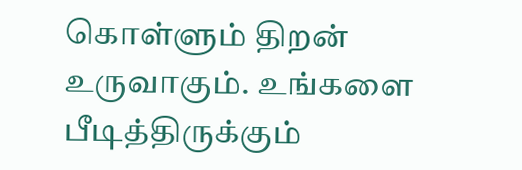கொள்ளும் திறன் உருவாகும். உங்களை பீடித்திருக்கும்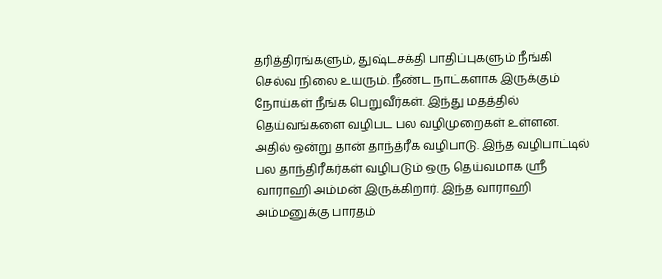தரித்திரங்களும், துஷ்டசக்தி பாதிப்புகளும் நீங்கி செல்வ நிலை உயரும். நீண்ட நாட்களாக இருக்கும் நோய்கள் நீங்க பெறுவீர்கள். இந்து மதத்தில் தெய்வங்களை வழிபட பல வழிமுறைகள் உள்ளன. அதில் ஒன்று தான் தாந்த்ரீக வழிபாடு. இந்த வழிபாட்டில் பல தாந்திரீகர்கள் வழிபடும் ஒரு தெய்வமாக ஸ்ரீ வாராஹி அம்மன் இருக்கிறார். இந்த வாராஹி அம்மனுக்கு பாரதம்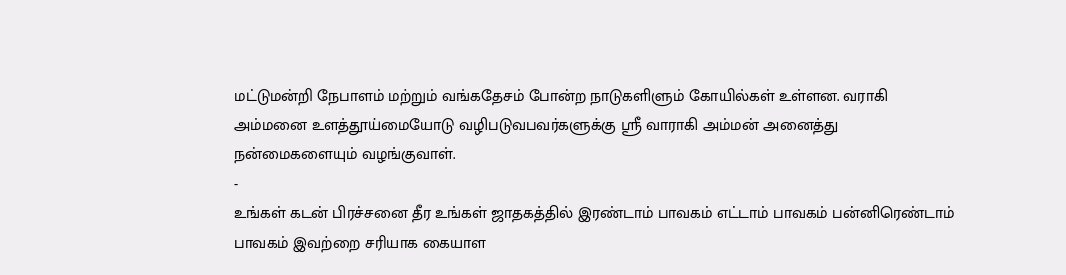மட்டுமன்றி நேபாளம் மற்றும் வங்கதேசம் போன்ற நாடுகளிளும் கோயில்கள் உள்ளன. வராகி அம்மனை உளத்தூய்மையோடு வழிபடுவபவர்களுக்கு ஸ்ரீ வாராகி அம்மன் அனைத்து நன்மைகளையும் வழங்குவாள்.
-
உங்கள் கடன் பிரச்சனை தீர உங்கள் ஜாதகத்தில் இரண்டாம் பாவகம் எட்டாம் பாவகம் பன்னிரெண்டாம் பாவகம் இவற்றை சரியாக கையாள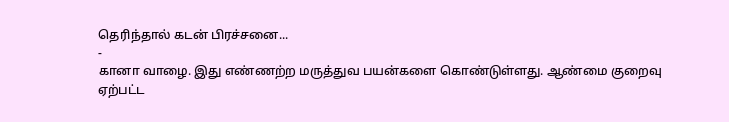தெரிந்தால் கடன் பிரச்சனை...
-
கானா வாழை. இது எண்ணற்ற மருத்துவ பயன்களை கொண்டுள்ளது. ஆண்மை குறைவு ஏற்பட்ட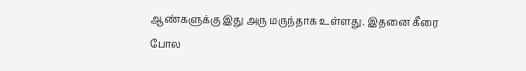ஆண்களுக்கு இது அரு மருந்தாக உள்ளது. இதனை கீரை போல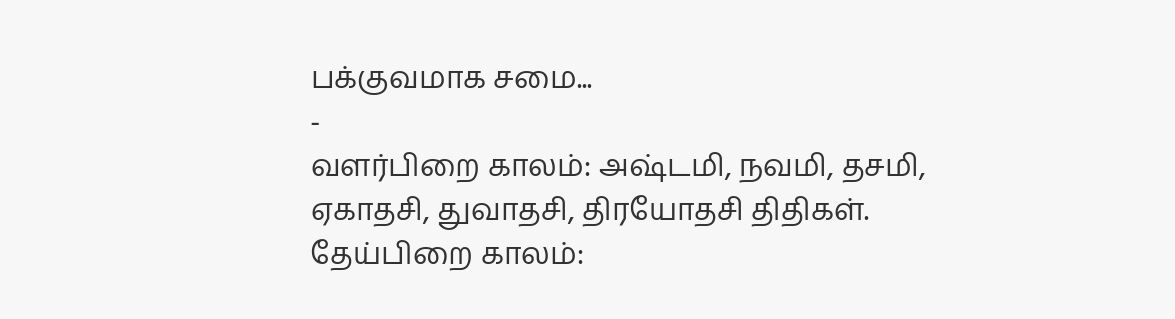பக்குவமாக சமை...
-
வளர்பிறை காலம்: அஷ்டமி, நவமி, தசமி, ஏகாதசி, துவாதசி, திரயோதசி திதிகள். தேய்பிறை காலம்: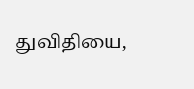துவிதியை,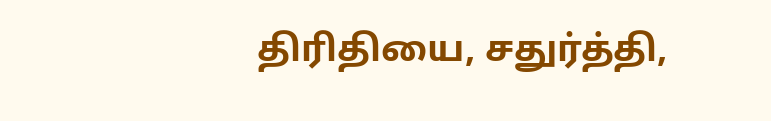திரிதியை, சதுர்த்தி,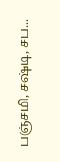பஞ்சமி, சஷ்டி, சப...